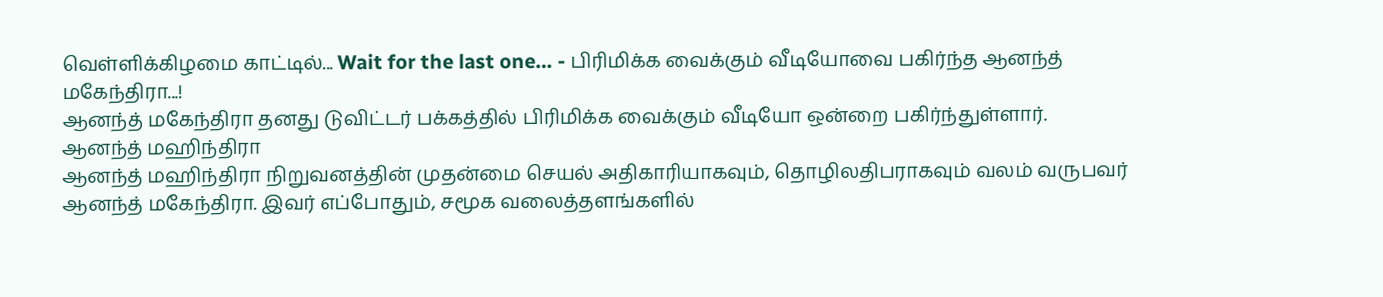வெள்ளிக்கிழமை காட்டில்... Wait for the last one… - பிரிமிக்க வைக்கும் வீடியோவை பகிர்ந்த ஆனந்த் மகேந்திரா...!
ஆனந்த் மகேந்திரா தனது டுவிட்டர் பக்கத்தில் பிரிமிக்க வைக்கும் வீடியோ ஒன்றை பகிர்ந்துள்ளார்.
ஆனந்த் மஹிந்திரா
ஆனந்த் மஹிந்திரா நிறுவனத்தின் முதன்மை செயல் அதிகாரியாகவும், தொழிலதிபராகவும் வலம் வருபவர் ஆனந்த் மகேந்திரா. இவர் எப்போதும், சமூக வலைத்தளங்களில்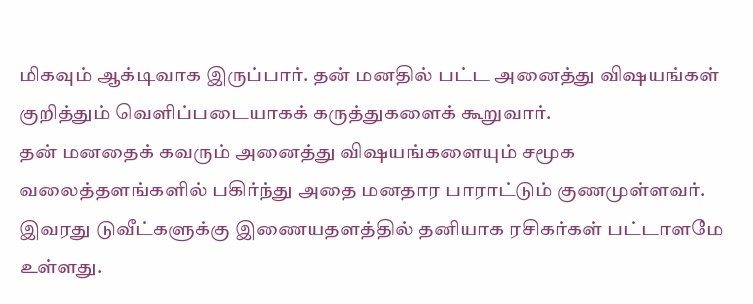மிகவும் ஆக்டிவாக இருப்பார். தன் மனதில் பட்ட அனைத்து விஷயங்கள் குறித்தும் வெளிப்படையாகக் கருத்துகளைக் கூறுவார்.
தன் மனதைக் கவரும் அனைத்து விஷயங்களையும் சமூக வலைத்தளங்களில் பகிர்ந்து அதை மனதார பாராட்டும் குணமுள்ளவர்.
இவரது டுவீட்களுக்கு இணையதளத்தில் தனியாக ரசிகர்கள் பட்டாளமே உள்ளது.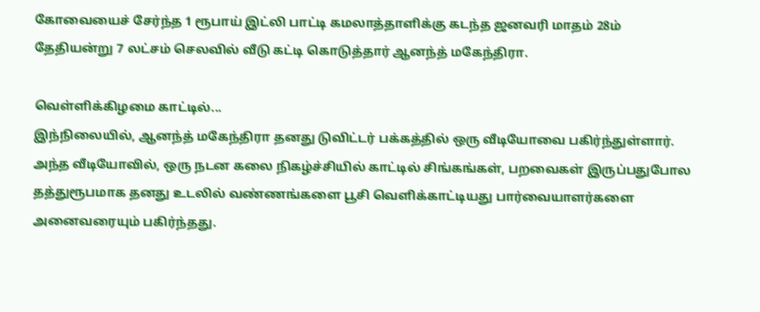கோவையைச் சேர்ந்த 1 ரூபாய் இட்லி பாட்டி கமலாத்தாளிக்கு கடந்த ஜனவரி மாதம் 28ம் தேதியன்று 7 லட்சம் செலவில் வீடு கட்டி கொடுத்தார் ஆனந்த் மகேந்திரா.

வெள்ளிக்கிழமை காட்டில்...
இந்நிலையில், ஆனந்த் மகேந்திரா தனது டுவிட்டர் பக்கத்தில் ஒரு வீடியோவை பகிர்ந்துள்ளார்.
அந்த வீடியோவில், ஒரு நடன கலை நிகழ்ச்சியில் காட்டில் சிங்கங்கள், பறவைகள் இருப்பதுபோல தத்துரூபமாக தனது உடலில் வண்ணங்களை பூசி வெளிக்காட்டியது பார்வையாளர்களை அனைவரையும் பகிர்ந்தது.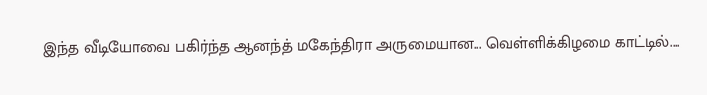இந்த வீடியோவை பகிர்ந்த ஆனந்த் மகேந்திரா அருமையான... வெள்ளிக்கிழமை காட்டில்....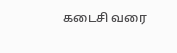கடைசி வரை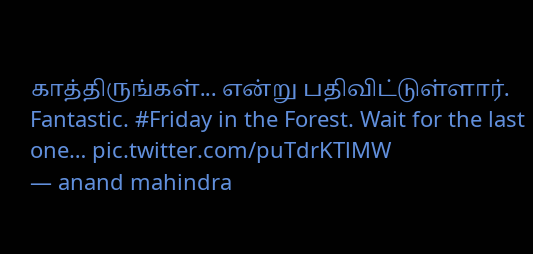காத்திருங்கள்... என்று பதிவிட்டுள்ளார்.
Fantastic. #Friday in the Forest. Wait for the last one… pic.twitter.com/puTdrKTlMW
— anand mahindra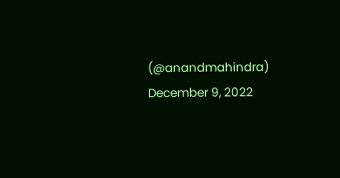(@anandmahindra) December 9, 2022